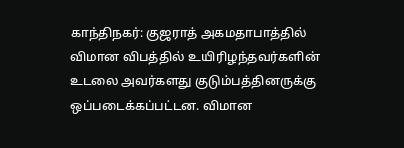காந்திநகர்: குஜராத் அகமதாபாத்தில் விமான விபத்தில் உயிரிழந்தவர்களின் உடலை அவர்களது குடும்பத்தினருக்கு ஒப்படைக்கப்பட்டன. விமான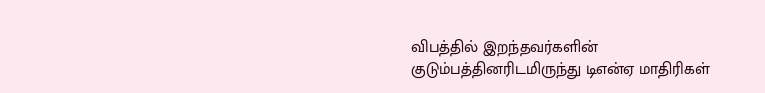விபத்தில் இறந்தவர்களின் குடும்பத்தினரிடமிருந்து டிஎன்ஏ மாதிரிகள்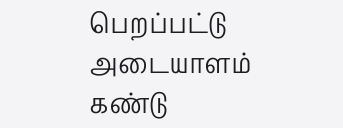பெறப்பட்டு அடையாளம் கண்டு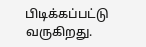பிடிக்கப்பட்டு வருகிறது.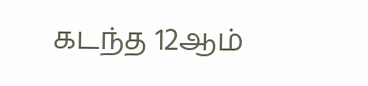கடந்த 12ஆம்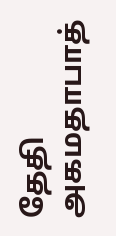தேதி அகமதாபாத்